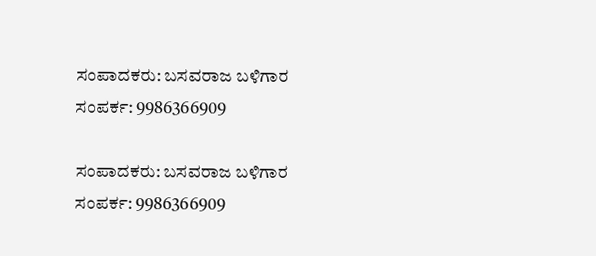ಸಂಪಾದಕರು: ಬಸವರಾಜ ಬಳಿಗಾರ
ಸಂಪರ್ಕ: 9986366909

ಸಂಪಾದಕರು: ಬಸವರಾಜ ಬಳಿಗಾರ
ಸಂಪರ್ಕ: 9986366909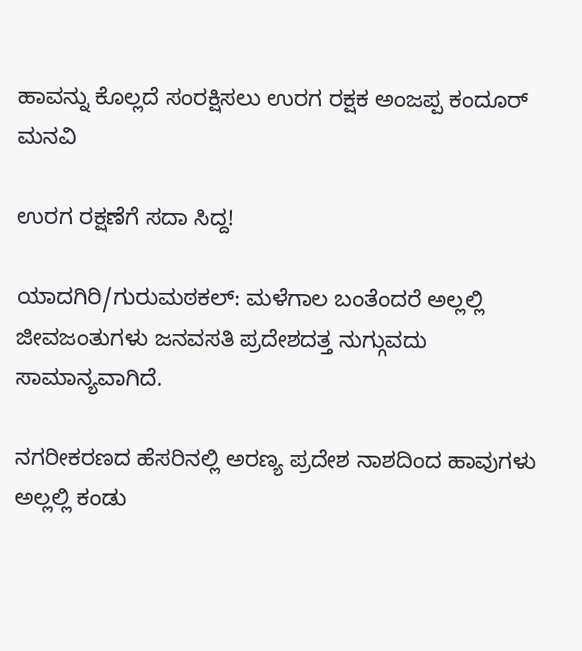ಹಾವನ್ನು ಕೊಲ್ಲದೆ ಸಂರಕ್ಷಿಸಲು ಉರಗ ರಕ್ಷಕ ಅಂಜಪ್ಪ ಕಂದೂರ್ ಮನವಿ

ಉರಗ ರಕ್ಷಣೆಗೆ ಸದಾ ಸಿದ್ದ!

ಯಾದಗಿರಿ/ಗುರುಮಠಕಲ್: ಮಳೆಗಾಲ ಬಂತೆಂದರೆ ಅಲ್ಲಲ್ಲಿ ಜೀವಜಂತುಗಳು ಜನವಸತಿ ಪ್ರದೇಶದತ್ತ ನುಗ್ಗುವದು ಸಾಮಾನ್ಯವಾಗಿದೆ.

ನಗರೀಕರಣದ ಹೆಸರಿನಲ್ಲಿ ಅರಣ್ಯ ಪ್ರದೇಶ ನಾಶದಿಂದ ಹಾವುಗಳು ಅಲ್ಲಲ್ಲಿ ಕಂಡು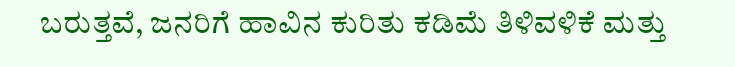ಬರುತ್ತವೆ, ಜನರಿಗೆ ಹಾವಿನ ಕುರಿತು ಕಡಿಮೆ ತಿಳಿವಳಿಕೆ ಮತ್ತು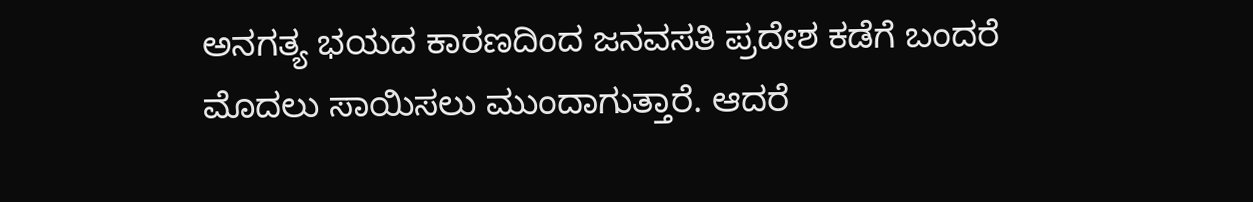ಅನಗತ್ಯ ಭಯದ ಕಾರಣದಿಂದ ಜನವಸತಿ ಪ್ರದೇಶ ಕಡೆಗೆ ಬಂದರೆ ಮೊದಲು ಸಾಯಿಸಲು ಮುಂದಾಗುತ್ತಾರೆ. ಆದರೆ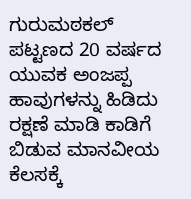ಗುರುಮಠಕಲ್ ಪಟ್ಟಣದ 20 ವರ್ಷದ ಯುವಕ ಅಂಜಪ್ಪ ಹಾವುಗಳನ್ನು ಹಿಡಿದು ರಕ್ಷಣೆ ಮಾಡಿ ಕಾಡಿಗೆ ಬಿಡುವ ಮಾನವೀಯ ಕೆಲಸಕ್ಕೆ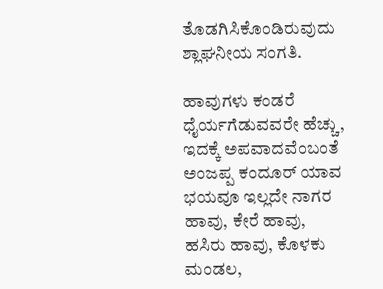ತೊಡಗಿಸಿಕೊಂಡಿರುವುದು ಶ್ಲಾಘನೀಯ ಸಂಗತಿ.

ಹಾವುಗಳು ಕಂಡರೆ ಧೈರ್ಯಗೆಡುವವರೇ ಹೆಚ್ಚು, ಇದಕ್ಕೆ ಅಪವಾದವೆಂಬಂತೆ ಅಂಜಪ್ಪ ಕಂದೂರ್ ಯಾವ ಭಯವೂ ಇಲ್ಲದೇ ನಾಗರ ಹಾವು, ಕೇರೆ ಹಾವು, ಹಸಿರು ಹಾವು, ಕೊಳಕು ಮಂಡಲ,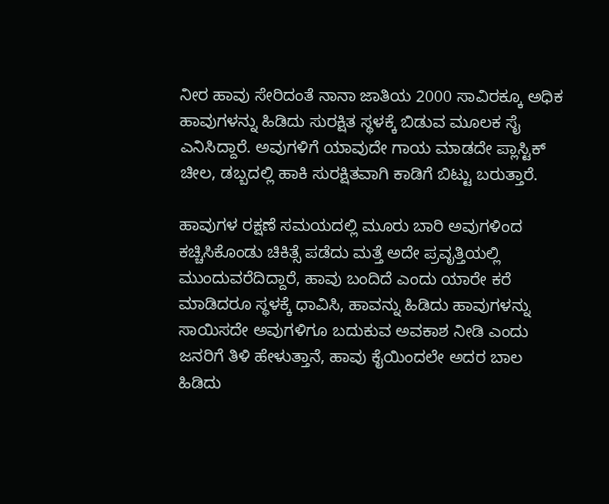ನೀರ ಹಾವು ಸೇರಿದಂತೆ ನಾನಾ ಜಾತಿಯ 2000 ಸಾವಿರಕ್ಕೂ ಅಧಿಕ ಹಾವುಗಳನ್ನು ಹಿಡಿದು ಸುರಕ್ಷಿತ ಸ್ಥಳಕ್ಕೆ ಬಿಡುವ ಮೂಲಕ ಸೈ ಎನಿಸಿದ್ದಾರೆ. ಅವುಗಳಿಗೆ ಯಾವುದೇ ಗಾಯ ಮಾಡದೇ ಪ್ಲಾಸ್ಟಿಕ್ ಚೀಲ, ಡಬ್ಬದಲ್ಲಿ ಹಾಕಿ ಸುರಕ್ಷಿತವಾಗಿ ಕಾಡಿಗೆ ಬಿಟ್ಟು ಬರುತ್ತಾರೆ.

ಹಾವುಗಳ ರಕ್ಷಣೆ ಸಮಯದಲ್ಲಿ ಮೂರು ಬಾರಿ ಅವುಗಳಿಂದ ಕಚ್ಚಿಸಿಕೊಂಡು ಚಿಕಿತ್ಸೆ ಪಡೆದು ಮತ್ತೆ ಅದೇ ಪ್ರವೃತ್ತಿಯಲ್ಲಿ ಮುಂದುವರೆದಿದ್ದಾರೆ, ಹಾವು ಬಂದಿದೆ ಎಂದು ಯಾರೇ ಕರೆ ಮಾಡಿದರೂ ಸ್ಥಳಕ್ಕೆ ಧಾವಿಸಿ, ಹಾವನ್ನು ಹಿಡಿದು ಹಾವುಗಳನ್ನು ಸಾಯಿಸದೇ ಅವುಗಳಿಗೂ ಬದುಕುವ ಅವಕಾಶ ನೀಡಿ ಎಂದು ಜನರಿಗೆ ತಿಳಿ ಹೇಳುತ್ತಾನೆ, ಹಾವು ಕೈಯಿಂದಲೇ ಅದರ ಬಾಲ ಹಿಡಿದು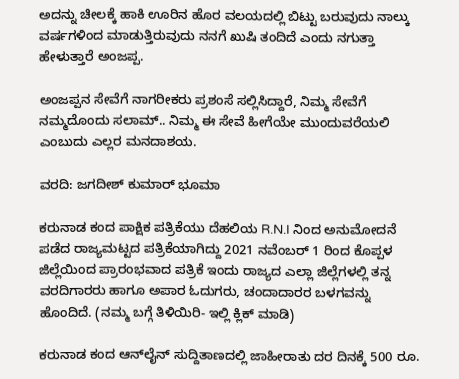ಅದನ್ನು ಚೀಲಕ್ಕೆ ಹಾಕಿ ಊರಿನ ಹೊರ ವಲಯದಲ್ಲಿ ಬಿಟ್ಟು ಬರುವುದು ನಾಲ್ಕು ವರ್ಷಗಳಿಂದ ಮಾಡುತ್ತಿರುವುದು ನನಗೆ ಖುಷಿ ತಂದಿದೆ ಎಂದು ನಗುತ್ತಾ ಹೇಳುತ್ತಾರೆ ಅಂಜಪ್ಪ.

ಅಂಜಪ್ಪನ ಸೇವೆಗೆ ನಾಗರೀಕರು ಪ್ರಶಂಸೆ ಸಲ್ಲಿಸಿದ್ದಾರೆ, ನಿಮ್ಮ ಸೇವೆಗೆ ನಮ್ಮದೊಂದು ಸಲಾಮ್.. ನಿಮ್ಮ ಈ ಸೇವೆ ಹೀಗೆಯೇ ಮುಂದುವರೆಯಲಿ ಎಂಬುದು ಎಲ್ಲರ ಮನದಾಶಯ.

ವರದಿ: ಜಗದೀಶ್ ಕುಮಾರ್ ಭೂಮಾ

ಕರುನಾಡ ಕಂದ ಪಾಕ್ಷಿಕ ಪತ್ರಿಕೆಯು ದೆಹಲಿಯ R.N.I ನಿಂದ ಅನುಮೋದನೆ ಪಡೆದ ರಾಜ್ಯಮಟ್ಟದ ಪತ್ರಿಕೆಯಾಗಿದ್ದು 2021 ನವೆಂಬರ್ 1 ರಿಂದ ಕೊಪ್ಪಳ ಜಿಲ್ಲೆಯಿಂದ ಪ್ರಾರಂಭವಾದ ಪತ್ರಿಕೆ ಇಂದು ರಾಜ್ಯದ ಎಲ್ಲಾ ಜಿಲ್ಲೆಗಳಲ್ಲಿ ತನ್ನ ವರದಿಗಾರರು ಹಾಗೂ ಅಪಾರ ಓದುಗರು, ಚಂದಾದಾರರ ಬಳಗವನ್ನು ಹೊಂದಿದೆ. (ನಮ್ಮ ಬಗ್ಗೆ ತಿಳಿಯಿರಿ- ಇಲ್ಲಿ ಕ್ಲಿಕ್‌ ಮಾಡಿ)

ಕರುನಾಡ ಕಂದ ಆನ್‌ಲೈನ್‌ ಸುದ್ದಿತಾಣದಲ್ಲಿ ಜಾಹೀರಾತು ದರ ದಿನಕ್ಕೆ 500 ರೂ.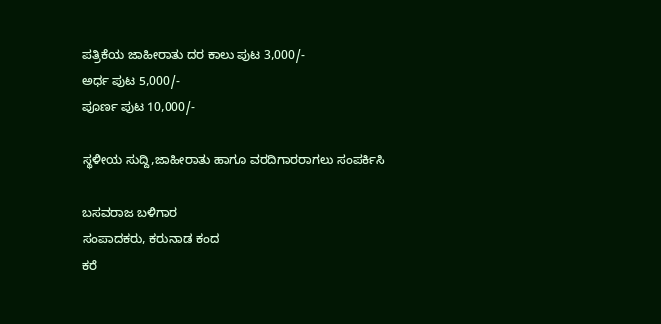ಪತ್ರಿಕೆಯ ಜಾಹೀರಾತು ದರ ಕಾಲು ಪುಟ 3,000/-
ಅರ್ಧ ಪುಟ 5,000/-
ಪೂರ್ಣ ಪುಟ 10,000/-

ಸ್ಥಳೀಯ ಸುದ್ದಿ,ಜಾಹೀರಾತು ಹಾಗೂ ವರದಿಗಾರರಾಗಲು ಸಂಪರ್ಕಿಸಿ

ಬಸವರಾಜ ಬಳಿಗಾರ
ಸಂಪಾದಕರು, ಕರುನಾಡ ಕಂದ
ಕರೆ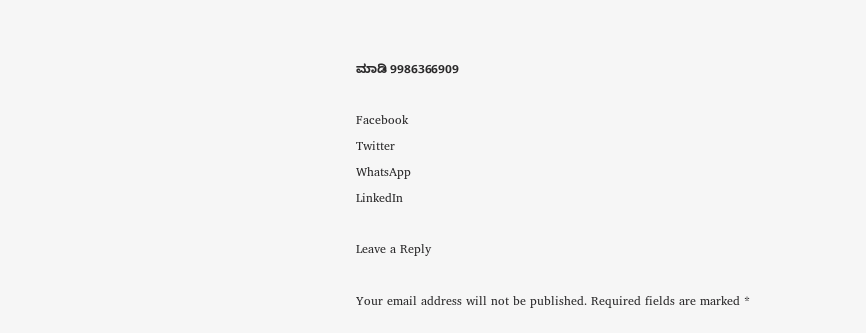ಮಾಡಿ 9986366909

Facebook
Twitter
WhatsApp
LinkedIn

Leave a Reply

Your email address will not be published. Required fields are marked *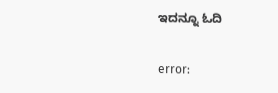ಇದನ್ನೂ ಓದಿ

error: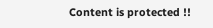Content is protected !!